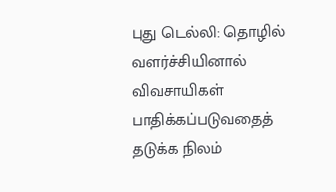புது டெல்லி: தொழில் வளர்ச்சியினால் விவசாயிகள் பாதிக்கப்படுவதைத் தடுக்க நிலம்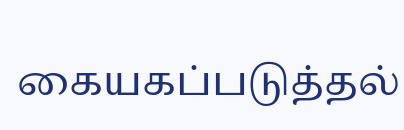கையகப்படுத்தல்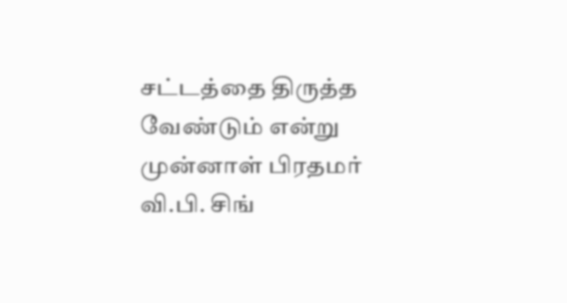சட்டத்தை திருத்த வேண்டும் என்று முன்னாள் பிரதமர் வி.பி. சிங்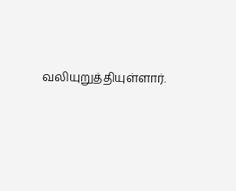வலியுறுத்தியுள்ளார்.